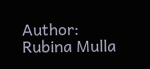Author: Rubina Mulla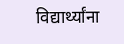विद्यार्थ्यांना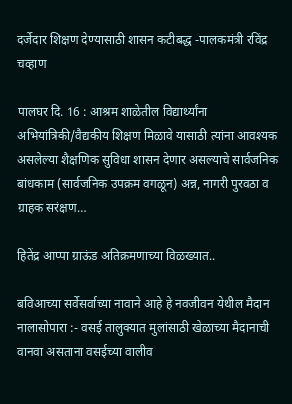दर्जेदार शिक्षण देण्यासाठी शासन कटीबद्ध -पालकमंत्री रविंद्र चव्हाण

पालघर दि. 16 : आश्रम शाळेतील विद्यार्थ्यांना अभियांत्रिकी/वैद्यकीय शिक्षण मिळावे यासाठी त्यांना आवश्यक असलेल्या शैक्षणिक सुविधा शासन देणार असल्याचे सार्वजनिक बांधकाम (सार्वजनिक उपक्रम वगळून) अन्न, नागरी पुरवठा व ग्राहक सरंक्षण…

हितेंद्र आप्पा ग्राऊंड अतिक्रमणाच्या विळख्यात..

बविआच्या सर्वेसर्वाच्या नावाने आहे हे नवजीवन येथील मैदान नालासोपारा :- वसई तालुक्यात मुलांसाठी खेळाच्या मैदानाची वानवा असताना वसईच्या वालीव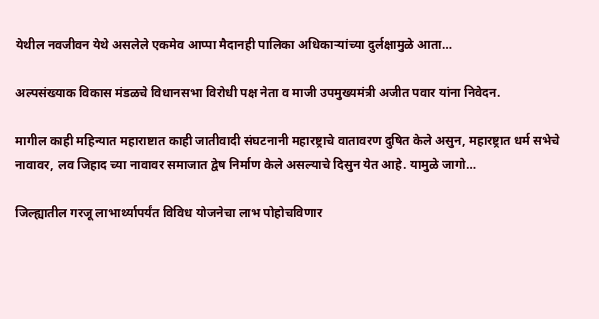येथील नवजीवन येथे असलेले एकमेव आप्पा मैदानही पालिका अधिकाऱ्यांच्या दुर्लक्षामुळे आता…

अल्पसंख्याक विकास मंडळचे विधानसभा विरोधी पक्ष नेता व माजी उपमुख्यमंत्री अजीत पवार यांना निवेदन.

मागील काही महिन्यात महाराष्टात काही जातीवादी संघटनानी महारष्ट्राचे वातावरण दुषित केले असुन, महारष्ट्रात धर्म सभेचे नावावर, लव जिहाद च्या नावावर समाजात द्वेष निर्माण केले असल्याचे दिसुन येत आहे. यामुळे जागो…

जिल्ह्यातील गरजू लाभार्थ्यापर्यंत विविध योजनेचा लाभ पोहोचविणार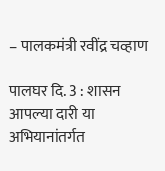– पालकमंत्री रवींद्र चव्हाण

पालघर दि. 3 : शासन आपल्या दारी या अभियानांतर्गत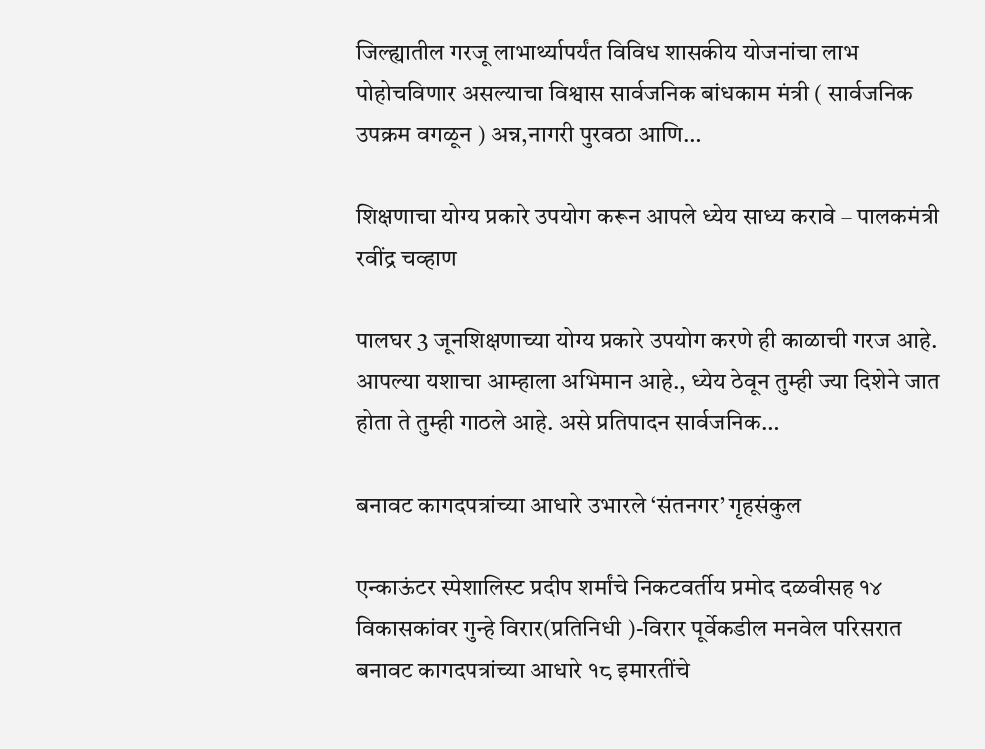जिल्ह्यातील गरजू लाभार्थ्यापर्यंत विविध शासकीय योजनांचा लाभ पोहोचविणार असल्याचा विश्वास सार्वजनिक बांधकाम मंत्री ( सार्वजनिक उपक्रम वगळून ) अन्न,नागरी पुरवठा आणि…

शिक्षणाचा योग्य प्रकारे उपयोग करून आपले ध्येय साध्य करावे – पालकमंत्री रवींद्र चव्हाण

पालघर 3 जूनशिक्षणाच्या योग्य प्रकारे उपयोग करणे ही काळाची गरज आहे. आपल्या यशाचा आम्हाला अभिमान आहे., ध्येय ठेवून तुम्ही ज्या दिशेने जात होता ते तुम्ही गाठले आहे. असे प्रतिपादन सार्वजनिक…

बनावट कागदपत्रांच्या आधारे उभारले ‘संतनगर’ गृहसंकुल

एन्काऊंटर स्पेशालिस्ट प्रदीप शर्मांचे निकटवर्तीय प्रमोद दळवीसह १४ विकासकांवर गुन्हे विरार(प्रतिनिधी )-विरार पूर्वेकडील मनवेल परिसरात बनावट कागदपत्रांच्या आधारे १८ इमारतींचे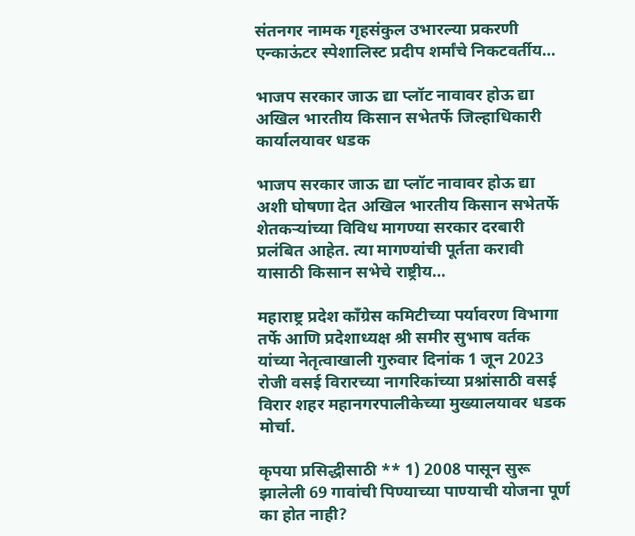संतनगर नामक गृहसंकुल उभारल्या प्रकरणी एन्काऊंटर स्पेशालिस्ट प्रदीप शर्मांचे निकटवर्तीय…

भाजप सरकार जाऊ द्या प्लॉट नावावर होऊ द्या अखिल भारतीय किसान सभेतर्फे जिल्हाधिकारी कार्यालयावर धडक

भाजप सरकार जाऊ द्या प्लॉट नावावर होऊ द्या अशी घोषणा देत अखिल भारतीय किसान सभेतर्फे शेतकऱ्यांच्या विविध मागण्या सरकार दरबारी प्रलंबित आहेत. त्या मागण्यांची पूर्तता करावी यासाठी किसान सभेचे राष्ट्रीय…

महाराष्ट्र प्रदेश काँग्रेस कमिटीच्या पर्यावरण विभागा तर्फे आणि प्रदेशाध्यक्ष श्री समीर सुभाष वर्तक यांच्या नेतृत्वाखाली गुरुवार दिनांक 1 जून 2023 रोजी वसई विरारच्या नागरिकांच्या प्रश्नांसाठी वसई विरार शहर महानगरपालीकेच्या मुख्यालयावर धडक मोर्चा.

कृपया प्रसिद्धीसाठी ** 1) 2008 पासून सुरू झालेली 69 गावांची पिण्याच्या पाण्याची योजना पूर्ण का होत नाही?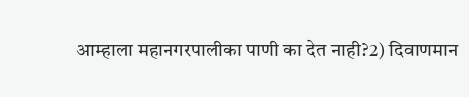आम्हाला महानगरपालीका पाणी का देत नाही?2) दिवाणमान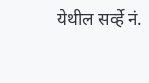येथील सर्व्हे नं.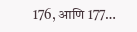176, आणि 177…